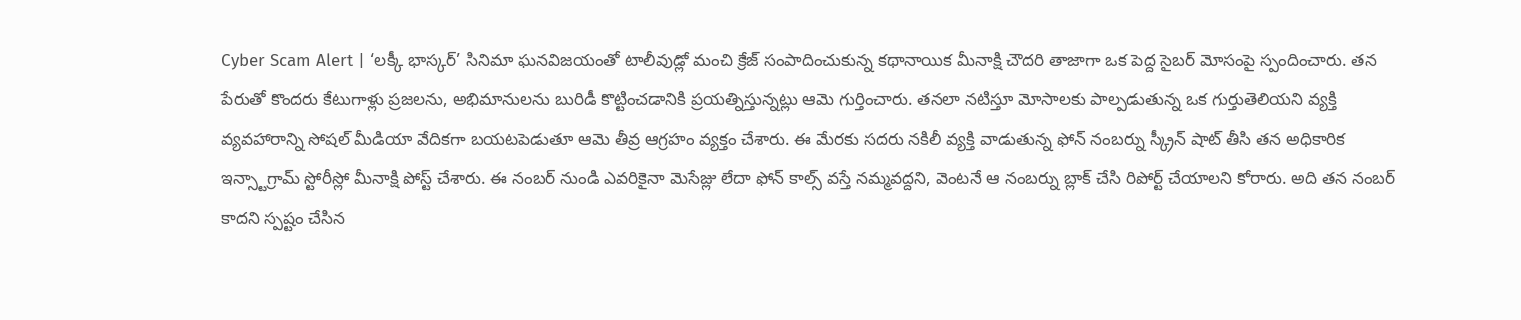Cyber Scam Alert | ‘లక్కీ భాస్కర్’ సినిమా ఘనవిజయంతో టాలీవుడ్లో మంచి క్రేజ్ సంపాదించుకున్న కథానాయిక మీనాక్షి చౌదరి తాజాగా ఒక పెద్ద సైబర్ మోసంపై స్పందించారు. తన పేరుతో కొందరు కేటుగాళ్లు ప్రజలను, అభిమానులను బురిడీ కొట్టించడానికి ప్రయత్నిస్తున్నట్లు ఆమె గుర్తించారు. తనలా నటిస్తూ మోసాలకు పాల్పడుతున్న ఒక గుర్తుతెలియని వ్యక్తి వ్యవహారాన్ని సోషల్ మీడియా వేదికగా బయటపెడుతూ ఆమె తీవ్ర ఆగ్రహం వ్యక్తం చేశారు. ఈ మేరకు సదరు నకిలీ వ్యక్తి వాడుతున్న ఫోన్ నంబర్ను స్క్రీన్ షాట్ తీసి తన అధికారిక ఇన్స్టాగ్రామ్ స్టోరీస్లో మీనాక్షి పోస్ట్ చేశారు. ఈ నంబర్ నుండి ఎవరికైనా మెసేజ్లు లేదా ఫోన్ కాల్స్ వస్తే నమ్మవద్దని, వెంటనే ఆ నంబర్ను బ్లాక్ చేసి రిపోర్ట్ చేయాలని కోరారు. అది తన నంబర్ కాదని స్పష్టం చేసిన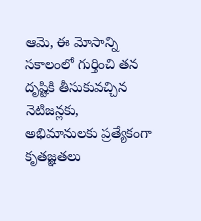ఆమె, ఈ మోసాన్ని సకాలంలో గుర్తించి తన దృష్టికి తీసుకువచ్చిన నెటిజన్లకు, అభిమానులకు ప్రత్యేకంగా కృతజ్ఞతలు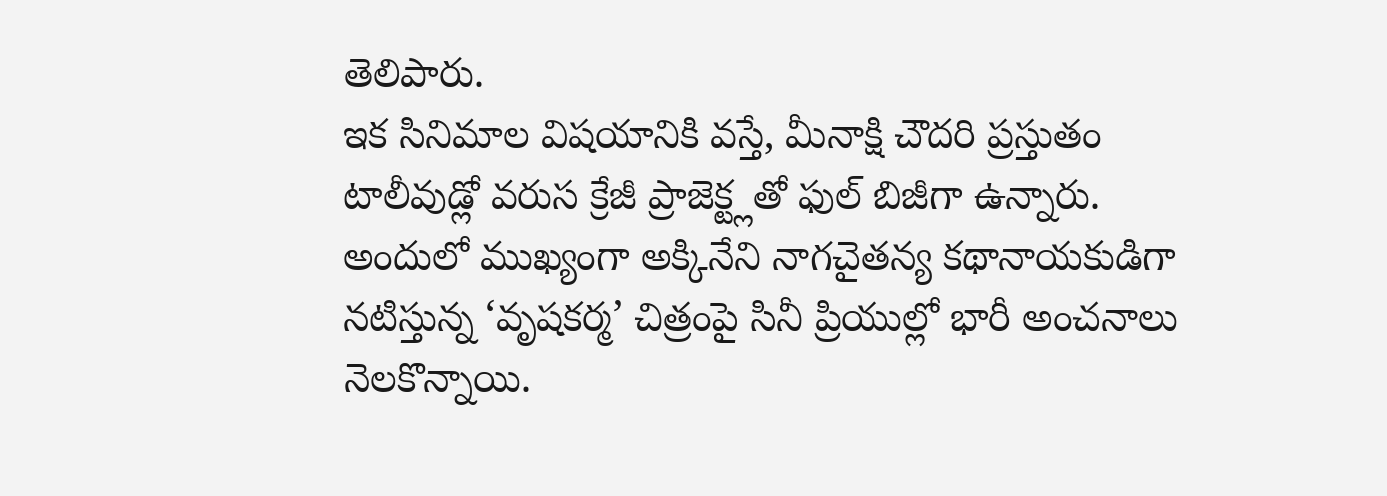తెలిపారు.
ఇక సినిమాల విషయానికి వస్తే, మీనాక్షి చౌదరి ప్రస్తుతం టాలీవుడ్లో వరుస క్రేజీ ప్రాజెక్ట్లతో ఫుల్ బిజీగా ఉన్నారు. అందులో ముఖ్యంగా అక్కినేని నాగచైతన్య కథానాయకుడిగా నటిస్తున్న ‘వృషకర్మ’ చిత్రంపై సినీ ప్రియుల్లో భారీ అంచనాలు నెలకొన్నాయి.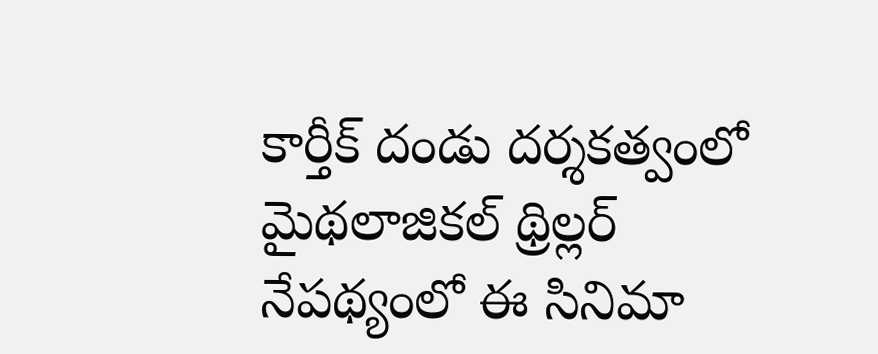కార్తీక్ దండు దర్శకత్వంలో మైథలాజికల్ థ్రిల్లర్ నేపథ్యంలో ఈ సినిమా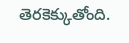తెరకెక్కుతోంది.